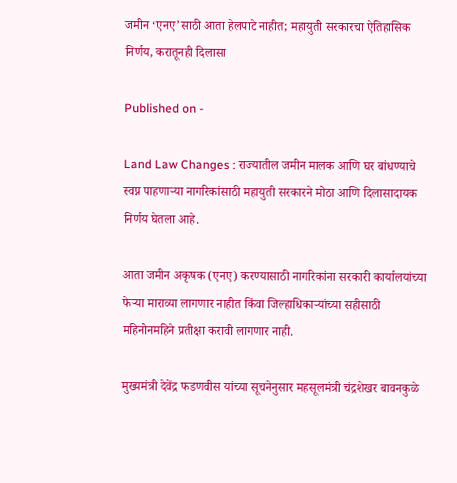जमीन ‘एनए’साठी आता हेलपाटे नाहीत; महायुती सरकारचा ऐतिहासिक निर्णय, करातूनही दिलासा

Published on -

Land Law Changes : राज्यातील जमीन मालक आणि घर बांधण्याचे स्वप्न पाहणाऱ्या नागरिकांसाठी महायुती सरकारने मोठा आणि दिलासादायक निर्णय घेतला आहे.

आता जमीन अकृषक (एनए) करण्यासाठी नागरिकांना सरकारी कार्यालयांच्या फेऱ्या माराव्या लागणार नाहीत किंवा जिल्हाधिकाऱ्यांच्या सहीसाठी महिनोनमहिने प्रतीक्षा करावी लागणार नाही.

मुख्यमंत्री देवेंद्र फडणवीस यांच्या सूचनेनुसार महसूलमंत्री चंद्रशेखर बावनकुळे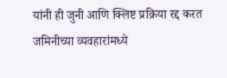यांनी ही जुनी आणि क्लिष्ट प्रक्रिया रद्द करत जमिनीच्या व्यवहारांमध्ये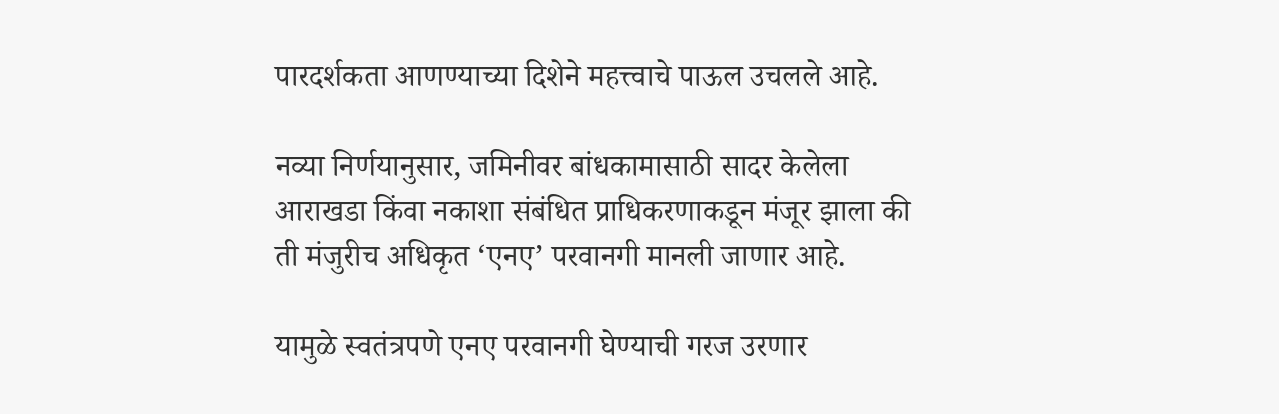पारदर्शकता आणण्याच्या दिशेने महत्त्वाचे पाऊल उचलले आहे.

नव्या निर्णयानुसार, जमिनीवर बांधकामासाठी सादर केलेला आराखडा किंवा नकाशा संबंधित प्राधिकरणाकडून मंजूर झाला की ती मंजुरीच अधिकृत ‘एनए’ परवानगी मानली जाणार आहे.

यामुळे स्वतंत्रपणे एनए परवानगी घेण्याची गरज उरणार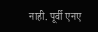नाही. पूर्वी एनए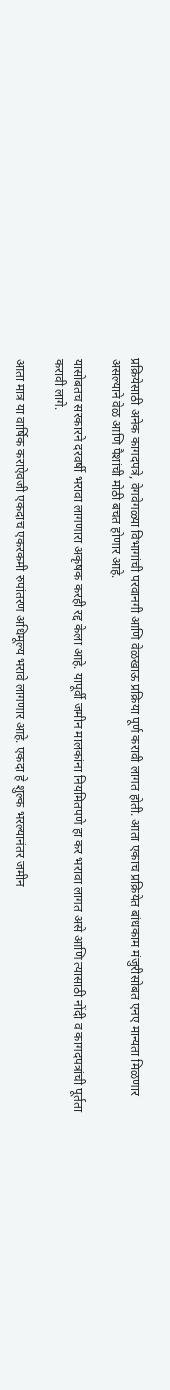प्रक्रियेसाठी अनेक कागदपत्रे, वेगवेगळ्या विभागांची परवानगी आणि वेळखाऊ प्रक्रिया पूर्ण करावी लागत होती. आता एकाच प्रक्रियेत बांधकाम मंजुरीसोबत एनए मान्यता मिळणार असल्याने वेळ आणि पैशांची मोठी बचत होणार आहे.

यासोबतच सरकारने दरवर्षी भरावा लागणारा अकृषक करही रद्द केला आहे. यापूर्वी जमीन मालकांना नियमितपणे हा कर भरावा लागत असे आणि त्यासाठी नोंदी व कागदपत्रांची पूर्तता करावी लागे.

आता मात्र या वार्षिक कराऐवजी एकदाच एकरकमी रुपांतरण अधिमूल्य भरावे लागणार आहे. एकदा हे शुल्क भरल्यानंतर जमीन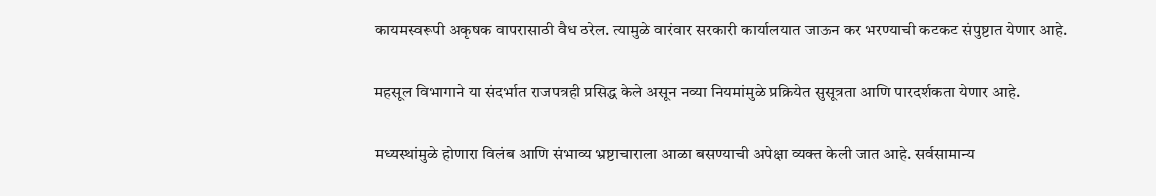कायमस्वरूपी अकृषक वापरासाठी वैध ठरेल. त्यामुळे वारंवार सरकारी कार्यालयात जाऊन कर भरण्याची कटकट संपुष्टात येणार आहे.

महसूल विभागाने या संदर्भात राजपत्रही प्रसिद्ध केले असून नव्या नियमांमुळे प्रक्रियेत सुसूत्रता आणि पारदर्शकता येणार आहे.

मध्यस्थांमुळे होणारा विलंब आणि संभाव्य भ्रष्टाचाराला आळा बसण्याची अपेक्षा व्यक्त केली जात आहे. सर्वसामान्य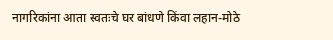नागरिकांना आता स्वतःचे घर बांधणे किंवा लहान-मोठे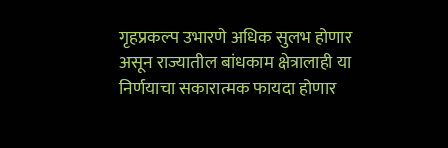गृहप्रकल्प उभारणे अधिक सुलभ होणार असून राज्यातील बांधकाम क्षेत्रालाही या निर्णयाचा सकारात्मक फायदा होणार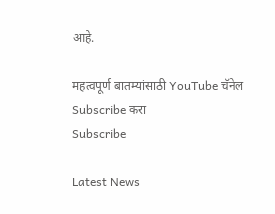आहे.

महत्वपूर्ण बातम्यांसाठी YouTube चॅनेल Subscribe करा
Subscribe

Latest News